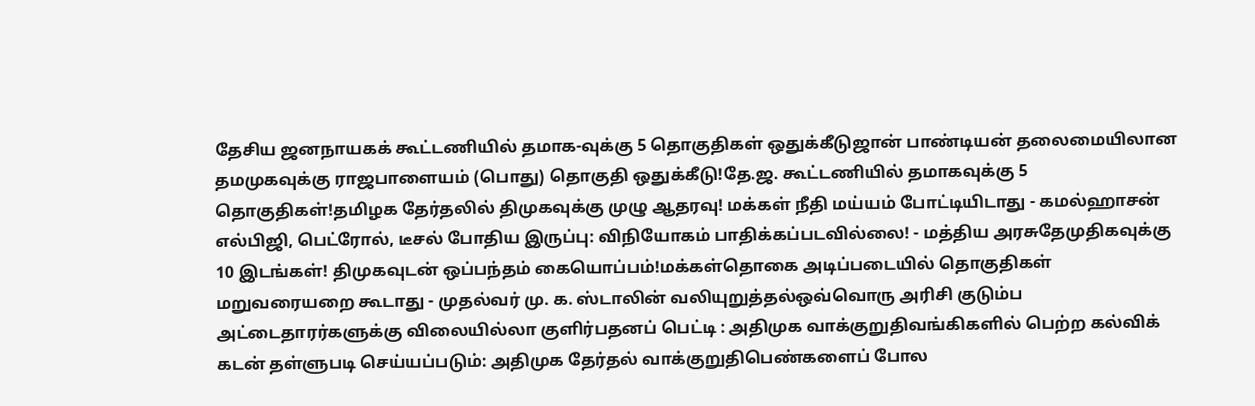தேசிய ஜனநாயகக் கூட்டணியில் தமாக-வுக்கு 5 தொகுதிகள் ஒதுக்கீடுஜான் பாண்டியன் தலைமையிலான தமமுகவுக்கு ராஜபாளையம் (பொது) தொகுதி ஒதுக்கீடு!தே.ஜ. கூட்டணியில் தமாகவுக்கு 5 தொகுதிகள்!தமிழக தேர்தலில் திமுகவுக்கு முழு ஆதரவு! மக்கள் நீதி மய்யம் போட்டியிடாது - கமல்ஹாசன் எல்பிஜி, பெட்ரோல், டீசல் போதிய இருப்பு: விநியோகம் பாதிக்கப்படவில்லை! - மத்திய அரசுதேமுதிகவுக்கு 10 இடங்கள்! திமுகவுடன் ஒப்பந்தம் கையொப்பம்!மக்கள்தொகை அடிப்படையில் தொகுதிகள் மறுவரையறை கூடாது - முதல்வர் மு. க. ஸ்டாலின் வலியுறுத்தல்ஒவ்வொரு அரிசி குடும்ப அட்டைதாரர்களுக்கு விலையில்லா குளிர்பதனப் பெட்டி : அதிமுக வாக்குறுதிவங்கிகளில் பெற்ற கல்விக் கடன் தள்ளுபடி செய்யப்படும்: அதிமுக தேர்தல் வாக்குறுதிபெண்களைப் போல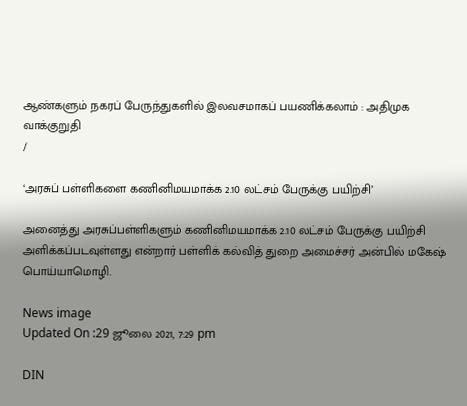ஆண்களும் நகரப் பேருந்துகளில் இலவசமாகப் பயணிக்கலாம் : அதிமுக வாக்குறுதி
/

‘அரசுப் பள்ளிகளை கணினிமயமாக்க 2.10 லட்சம் பேருக்கு பயிற்சி’

அனைத்து அரசுப்பள்ளிகளும் கணினிமயமாக்க 2.10 லட்சம் பேருக்கு பயிற்சி அளிக்கப்படவுள்ளது என்றார் பள்ளிக் கல்வித் துறை அமைச்சர் அன்பில் மகேஷ் பொய்யாமொழி.

News image
Updated On :29 ஜூலை 2021, 7:29 pm

DIN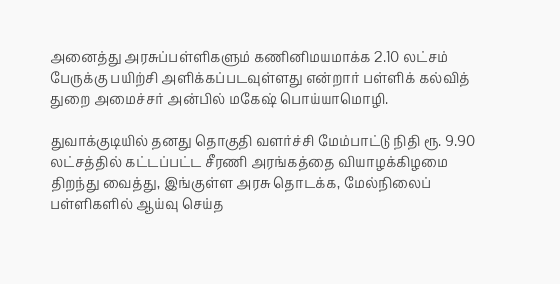அனைத்து அரசுப்பள்ளிகளும் கணினிமயமாக்க 2.10 லட்சம் பேருக்கு பயிற்சி அளிக்கப்படவுள்ளது என்றார் பள்ளிக் கல்வித் துறை அமைச்சர் அன்பில் மகேஷ் பொய்யாமொழி.

துவாக்குடியில் தனது தொகுதி வளர்ச்சி மேம்பாட்டு நிதி ரூ. 9.90 லட்சத்தில் கட்டப்பட்ட சீரணி அரங்கத்தை வியாழக்கிழமை திறந்து வைத்து, இங்குள்ள அரசு தொடக்க, மேல்நிலைப் பள்ளிகளில் ஆய்வு செய்த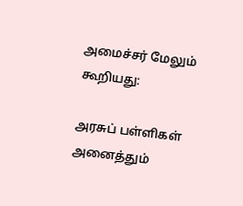அமைச்சர் மேலும் கூறியது:

அரசுப் பள்ளிகள் அனைத்தும்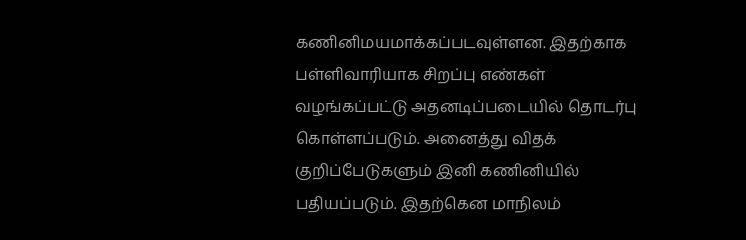கணினிமயமாக்கப்படவுள்ளன. இதற்காக பள்ளிவாரியாக சிறப்பு எண்கள் வழங்கப்பட்டு அதனடிப்படையில் தொடர்பு கொள்ளப்படும். அனைத்து விதக் குறிப்பேடுகளும் இனி கணினியில் பதியப்படும். இதற்கென மாநிலம்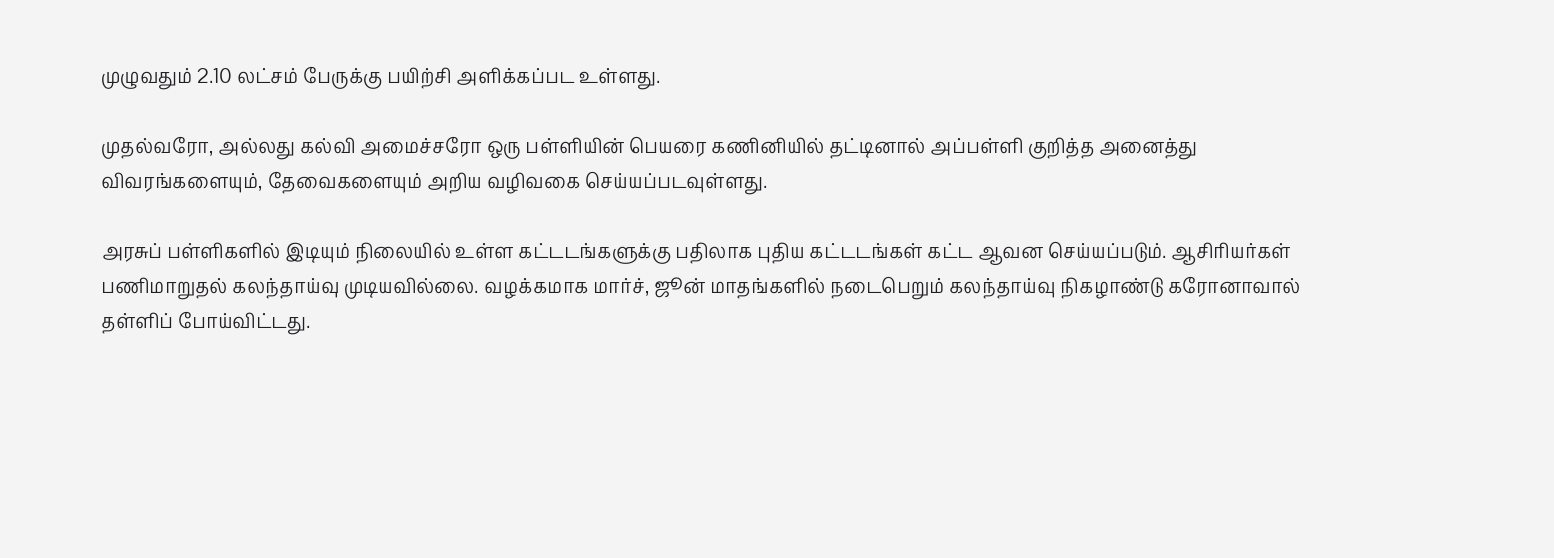முழுவதும் 2.10 லட்சம் பேருக்கு பயிற்சி அளிக்கப்பட உள்ளது.

முதல்வரோ, அல்லது கல்வி அமைச்சரோ ஒரு பள்ளியின் பெயரை கணினியில் தட்டினால் அப்பள்ளி குறித்த அனைத்து விவரங்களையும், தேவைகளையும் அறிய வழிவகை செய்யப்படவுள்ளது.

அரசுப் பள்ளிகளில் இடியும் நிலையில் உள்ள கட்டடங்களுக்கு பதிலாக புதிய கட்டடங்கள் கட்ட ஆவன செய்யப்படும். ஆசிரியர்கள் பணிமாறுதல் கலந்தாய்வு முடியவில்லை. வழக்கமாக மார்ச், ஜூன் மாதங்களில் நடைபெறும் கலந்தாய்வு நிகழாண்டு கரோனாவால் தள்ளிப் போய்விட்டது.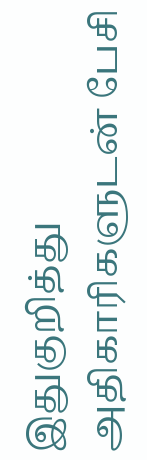இதுகுறித்து அதிகாரிகளுடன் பேசி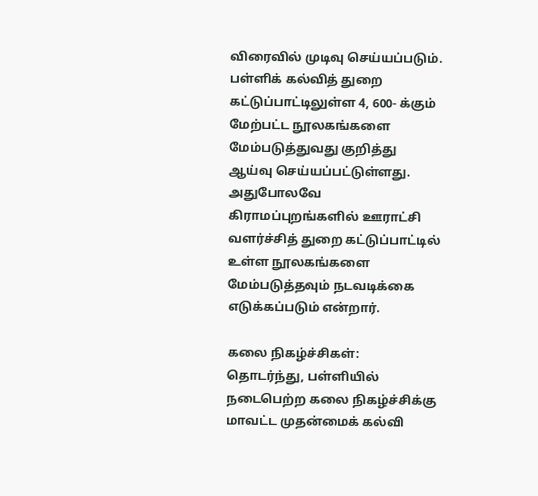விரைவில் முடிவு செய்யப்படும். பள்ளிக் கல்வித் துறை கட்டுப்பாட்டிலுள்ள 4, 600- க்கும் மேற்பட்ட நூலகங்களை மேம்படுத்துவது குறித்து ஆய்வு செய்யப்பட்டுள்ளது. அதுபோலவே கிராமப்புறங்களில் ஊராட்சி வளர்ச்சித் துறை கட்டுப்பாட்டில் உள்ள நூலகங்களை மேம்படுத்தவும் நடவடிக்கை எடுக்கப்படும் என்றார்.

கலை நிகழ்ச்சிகள்: தொடர்ந்து, பள்ளியில் நடைபெற்ற கலை நிகழ்ச்சிக்கு மாவட்ட முதன்மைக் கல்வி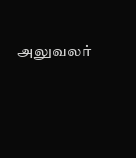அலுவலர்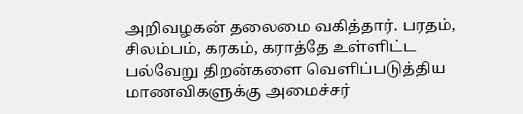அறிவழகன் தலைமை வகித்தார். பரதம், சிலம்பம், கரகம், கராத்தே உள்ளிட்ட பல்வேறு திறன்களை வெளிப்படுத்திய மாணவிகளுக்கு அமைச்சர்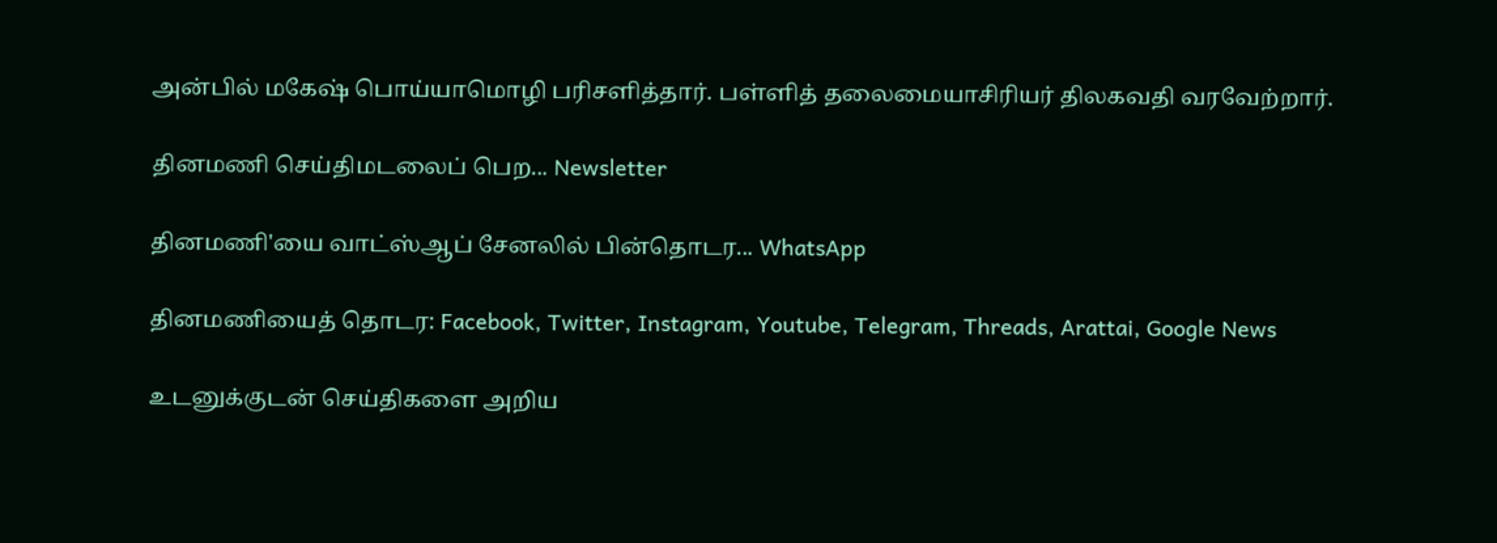அன்பில் மகேஷ் பொய்யாமொழி பரிசளித்தார். பள்ளித் தலைமையாசிரியர் திலகவதி வரவேற்றார்.

தினமணி செய்திமடலைப் பெற... Newsletter

தினமணி'யை வாட்ஸ்ஆப் சேனலில் பின்தொடர... WhatsApp

தினமணியைத் தொடர: Facebook, Twitter, Instagram, Youtube, Telegram, Threads, Arattai, Google News

உடனுக்குடன் செய்திகளை அறிய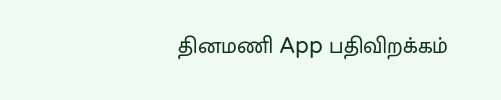தினமணி App பதிவிறக்கம்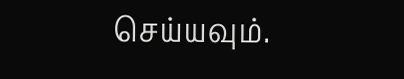செய்யவும்.